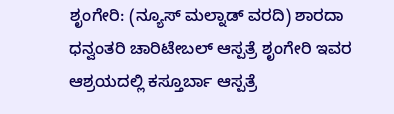ಶೃಂಗೇರಿ: (ನ್ಯೂಸ್ ಮಲ್ನಾಡ್ ವರದಿ) ಶಾರದಾ ಧನ್ವಂತರಿ ಚಾರಿಟೇಬಲ್ ಆಸ್ಪತ್ರೆ ಶೃಂಗೇರಿ ಇವರ ಆಶ್ರಯದಲ್ಲಿ ಕಸ್ತೂರ್ಬಾ ಆಸ್ಪತ್ರೆ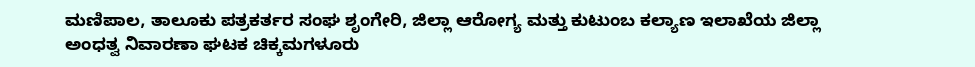ಮಣಿಪಾಲ, ತಾಲೂಕು ಪತ್ರಕರ್ತರ ಸಂಘ ಶೃಂಗೇರಿ, ಜಿಲ್ಲಾ ಆರೋಗ್ಯ ಮತ್ತು ಕುಟುಂಬ ಕಲ್ಯಾಣ ಇಲಾಖೆಯ ಜಿಲ್ಲಾ ಅಂಧತ್ವ ನಿವಾರಣಾ ಘಟಕ ಚಿಕ್ಕಮಗಳೂರು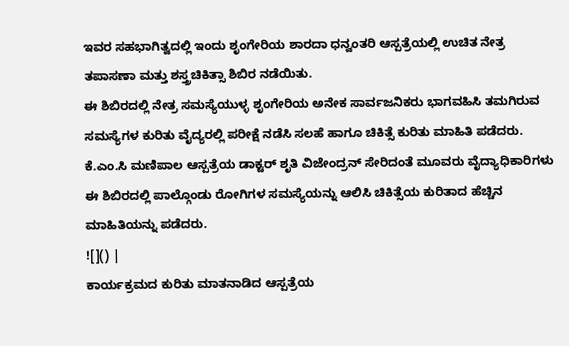ಇವರ ಸಹಭಾಗಿತ್ವದಲ್ಲಿ ಇಂದು ಶೃಂಗೇರಿಯ ಶಾರದಾ ಧನ್ವಂತರಿ ಆಸ್ಪತ್ರೆಯಲ್ಲಿ ಉಚಿತ ನೇತ್ರ ತಪಾಸಣಾ ಮತ್ತು ಶಸ್ತ್ರಚಿಕಿತ್ಸಾ ಶಿಬಿರ ನಡೆಯಿತು.
ಈ ಶಿಬಿರದಲ್ಲಿ ನೇತ್ರ ಸಮಸ್ಯೆಯುಳ್ಳ ಶೃಂಗೇರಿಯ ಅನೇಕ ಸಾರ್ವಜನಿಕರು ಭಾಗವಹಿಸಿ ತಮಗಿರುವ ಸಮಸ್ಯೆಗಳ ಕುರಿತು ವೈದ್ಯರಲ್ಲಿ ಪರೀಕ್ಷೆ ನಡೆಸಿ ಸಲಹೆ ಹಾಗೂ ಚಿಕಿತ್ಸೆ ಕುರಿತು ಮಾಹಿತಿ ಪಡೆದರು. ಕೆ.ಎಂ.ಸಿ ಮಣಿಪಾಲ ಆಸ್ಪತ್ರೆಯ ಡಾಕ್ಟರ್ ಶೃತಿ ವಿಜೇಂದ್ರನ್ ಸೇರಿದಂತೆ ಮೂವರು ವೈದ್ಯಾಧಿಕಾರಿಗಳು ಈ ಶಿಬಿರದಲ್ಲಿ ಪಾಲ್ಗೊಂಡು ರೋಗಿಗಳ ಸಮಸ್ಯೆಯನ್ನು ಆಲಿಸಿ ಚಿಕಿತ್ಸೆಯ ಕುರಿತಾದ ಹೆಚ್ಚಿನ ಮಾಹಿತಿಯನ್ನು ಪಡೆದರು.
![]() |
ಕಾರ್ಯಕ್ರಮದ ಕುರಿತು ಮಾತನಾಡಿದ ಆಸ್ಪತ್ರೆಯ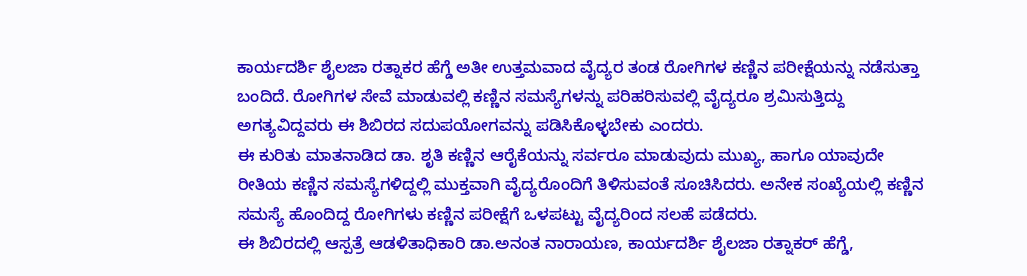ಕಾರ್ಯದರ್ಶಿ ಶೈಲಜಾ ರತ್ನಾಕರ ಹೆಗ್ಡೆ ಅತೀ ಉತ್ತಮವಾದ ವೈದ್ಯರ ತಂಡ ರೋಗಿಗಳ ಕಣ್ಣಿನ ಪರೀಕ್ಷೆಯನ್ನು ನಡೆಸುತ್ತಾ ಬಂದಿದೆ. ರೋಗಿಗಳ ಸೇವೆ ಮಾಡುವಲ್ಲಿ ಕಣ್ಣಿನ ಸಮಸ್ಯೆಗಳನ್ನು ಪರಿಹರಿಸುವಲ್ಲಿ ವೈದ್ಯರೂ ಶ್ರಮಿಸುತ್ತಿದ್ದು ಅಗತ್ಯವಿದ್ದವರು ಈ ಶಿಬಿರದ ಸದುಪಯೋಗವನ್ನು ಪಡಿಸಿಕೊಳ್ಳಬೇಕು ಎಂದರು.
ಈ ಕುರಿತು ಮಾತನಾಡಿದ ಡಾ. ಶೃತಿ ಕಣ್ಣಿನ ಆರೈಕೆಯನ್ನು ಸರ್ವರೂ ಮಾಡುವುದು ಮುಖ್ಯ, ಹಾಗೂ ಯಾವುದೇ ರೀತಿಯ ಕಣ್ಣಿನ ಸಮಸ್ಯೆಗಳಿದ್ದಲ್ಲಿ ಮುಕ್ತವಾಗಿ ವೈದ್ಯರೊಂದಿಗೆ ತಿಳಿಸುವಂತೆ ಸೂಚಿಸಿದರು. ಅನೇಕ ಸಂಖ್ಯೆಯಲ್ಲಿ ಕಣ್ಣಿನ ಸಮಸ್ಯೆ ಹೊಂದಿದ್ದ ರೋಗಿಗಳು ಕಣ್ಣಿನ ಪರೀಕ್ಷೆಗೆ ಒಳಪಟ್ಟು ವೈದ್ಯರಿಂದ ಸಲಹೆ ಪಡೆದರು.
ಈ ಶಿಬಿರದಲ್ಲಿ ಆಸ್ಪತ್ರೆ ಆಡಳಿತಾಧಿಕಾರಿ ಡಾ.ಅನಂತ ನಾರಾಯಣ, ಕಾರ್ಯದರ್ಶಿ ಶೈಲಜಾ ರತ್ನಾಕರ್ ಹೆಗ್ಡೆ,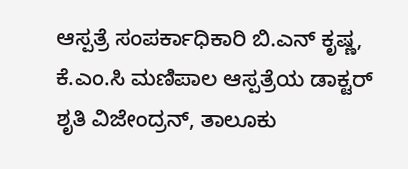ಆಸ್ಪತ್ರೆ ಸಂಪರ್ಕಾಧಿಕಾರಿ ಬಿ.ಎನ್ ಕೃಷ್ಣ, ಕೆ.ಎಂ.ಸಿ ಮಣಿಪಾಲ ಆಸ್ಪತ್ರೆಯ ಡಾಕ್ಟರ್ ಶೃತಿ ವಿಜೇಂದ್ರನ್, ತಾಲೂಕು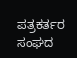ಪತ್ರಕರ್ತರ ಸಂಘದ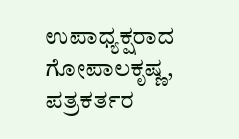ಉಪಾಧ್ಯಕ್ಷರಾದ ಗೋಪಾಲಕೃಷ್ಣ, ಪತ್ರಕರ್ತರ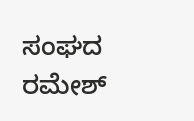ಸಂಘದ ರಮೇಶ್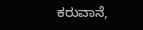ಕರುವಾನೆ,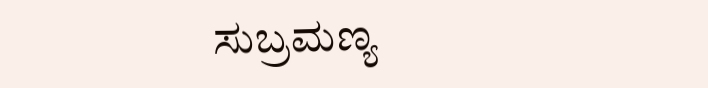ಸುಬ್ರಮಣ್ಯ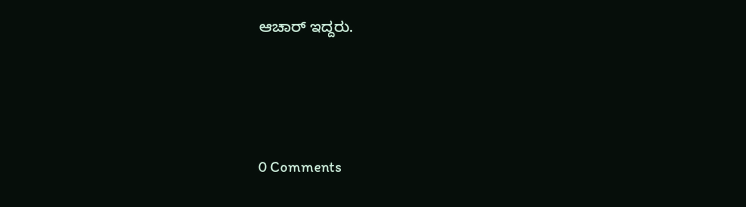ಆಚಾರ್ ಇದ್ದರು.






0 Comments